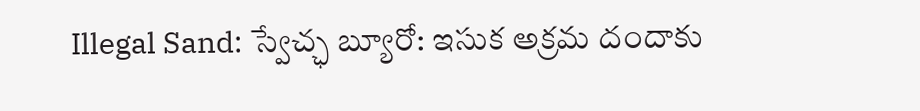Illegal Sand: స్వేచ్ఛ బ్యూరో: ఇసుక అక్రమ దందాకు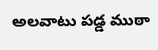అలవాటు పడ్డ ముఠా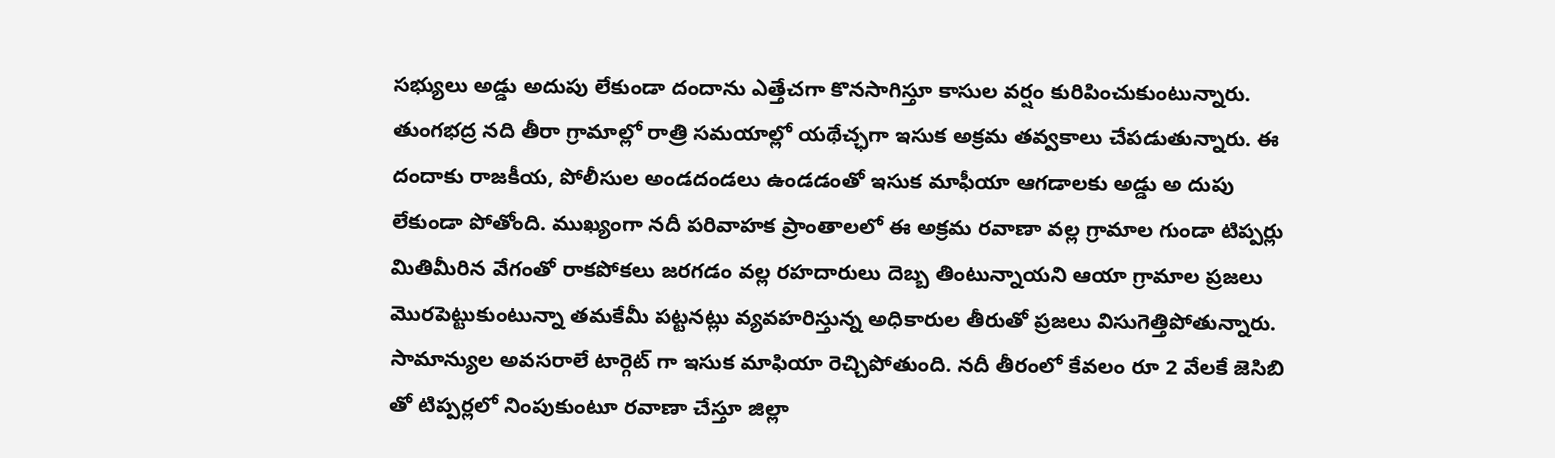సభ్యులు అడ్డు అదుపు లేకుండా దందాను ఎత్తేచగా కొనసాగిస్తూ కాసుల వర్షం కురిపించుకుంటున్నారు. తుంగభద్ర నది తీరా గ్రామాల్లో రాత్రి సమయాల్లో యథేచ్ఛగా ఇసుక అక్రమ తవ్వకాలు చేపడుతున్నారు. ఈ దందాకు రాజకీయ, పోలీసుల అండదండలు ఉండడంతో ఇసుక మాఫీయా ఆగడాలకు అడ్డు అ దుపు లేకుండా పోతోంది. ముఖ్యంగా నదీ పరివాహక ప్రాంతాలలో ఈ అక్రమ రవాణా వల్ల గ్రామాల గుండా టిప్పర్లు మితిమీరిన వేగంతో రాకపోకలు జరగడం వల్ల రహదారులు దెబ్బ తింటున్నాయని ఆయా గ్రామాల ప్రజలు మొరపెట్టుకుంటున్నా తమకేమీ పట్టనట్లు వ్యవహరిస్తున్న అధికారుల తీరుతో ప్రజలు విసుగెత్తిపోతున్నారు. సామాన్యుల అవసరాలే టార్గెట్ గా ఇసుక మాఫియా రెచ్చిపోతుంది. నదీ తీరంలో కేవలం రూ 2 వేలకే జెసిబి తో టిప్పర్లలో నింపుకుంటూ రవాణా చేస్తూ జిల్లా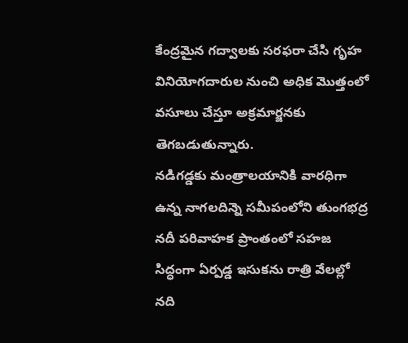కేంద్రమైన గద్వాలకు సరఫరా చేసి గృహ వినియోగదారుల నుంచి అధిక మొత్తంలో వసూలు చేస్తూ అక్రమార్జనకు తెగబడుతున్నారు.
నడిగడ్డకు మంత్రాలయానికి వారధిగా ఉన్న నాగలదిన్నె సమీపంలోని తుంగభద్ర నదీ పరివాహక ప్రాంతంలో సహజ సిద్ధంగా ఏర్పడ్డ ఇసుకను రాత్రి వేలల్లో నది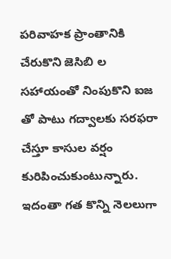పరివాహక ప్రాంతానికి చేరుకొని జెసిబి ల సహాయంతో నింపుకొని ఐజ తో పాటు గద్వాలకు సరఫరా చేస్తూ కాసుల వర్షం కురిపించుకుంటున్నారు. ఇదంతా గత కొన్ని నెలలుగా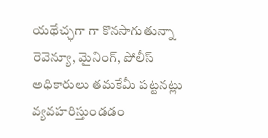యథేచ్ఛగా గా కొనసాగుతున్నా రెవెన్యూ, మైనింగ్, పోలీస్ అధికారులు తమకేమీ పట్టనట్లు వ్యవహరిస్తుండడం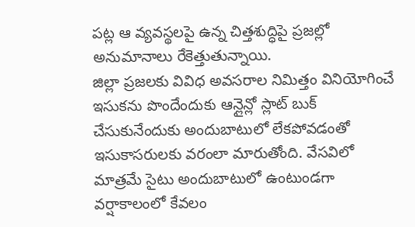పట్ల ఆ వ్యవస్థలపై ఉన్న చిత్తశుద్ధిపై ప్రజల్లో అనుమానాలు రేకెత్తుతున్నాయి.
జిల్లా ప్రజలకు వివిధ అవసరాల నిమిత్తం వినియోగించే ఇసుకను పొందేందుకు ఆన్లైన్లో స్లాట్ బుక్ చేసుకునేందుకు అందుబాటులో లేకపోవడంతో ఇసుకాసరులకు వరంలా మారుతోంది. వేసవిలో మాత్రమే సైటు అందుబాటులో ఉంటుండగా వర్షాకాలంలో కేవలం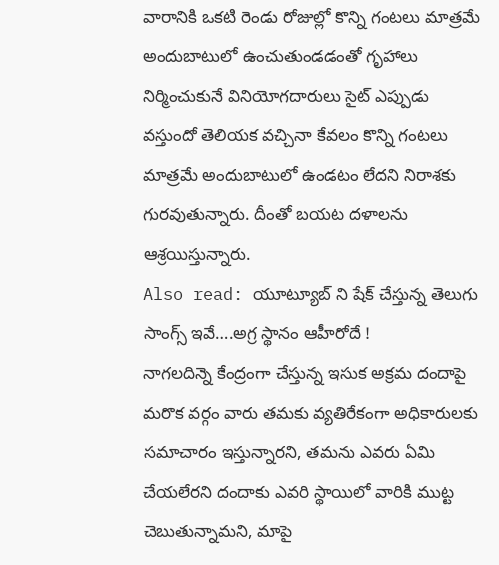వారానికి ఒకటి రెండు రోజుల్లో కొన్ని గంటలు మాత్రమే అందుబాటులో ఉంచుతుండడంతో గృహాలు నిర్మించుకునే వినియోగదారులు సైట్ ఎప్పుడు వస్తుందో తెలియక వచ్చినా కేవలం కొన్ని గంటలు మాత్రమే అందుబాటులో ఉండటం లేదని నిరాశకు గురవుతున్నారు. దీంతో బయట దళాలను ఆశ్రయిస్తున్నారు.
Also read: యూట్యూబ్ ని షేక్ చేస్తున్న తెలుగు సాంగ్స్ ఇవే….అగ్ర స్థానం ఆహీరోదే !
నాగలదిన్నె కేంద్రంగా చేస్తున్న ఇసుక అక్రమ దందాపై మరొక వర్గం వారు తమకు వ్యతిరేకంగా అధికారులకు సమాచారం ఇస్తున్నారని, తమను ఎవరు ఏమి చేయలేరని దందాకు ఎవరి స్థాయిలో వారికి ముట్ట చెబుతున్నామని, మాపై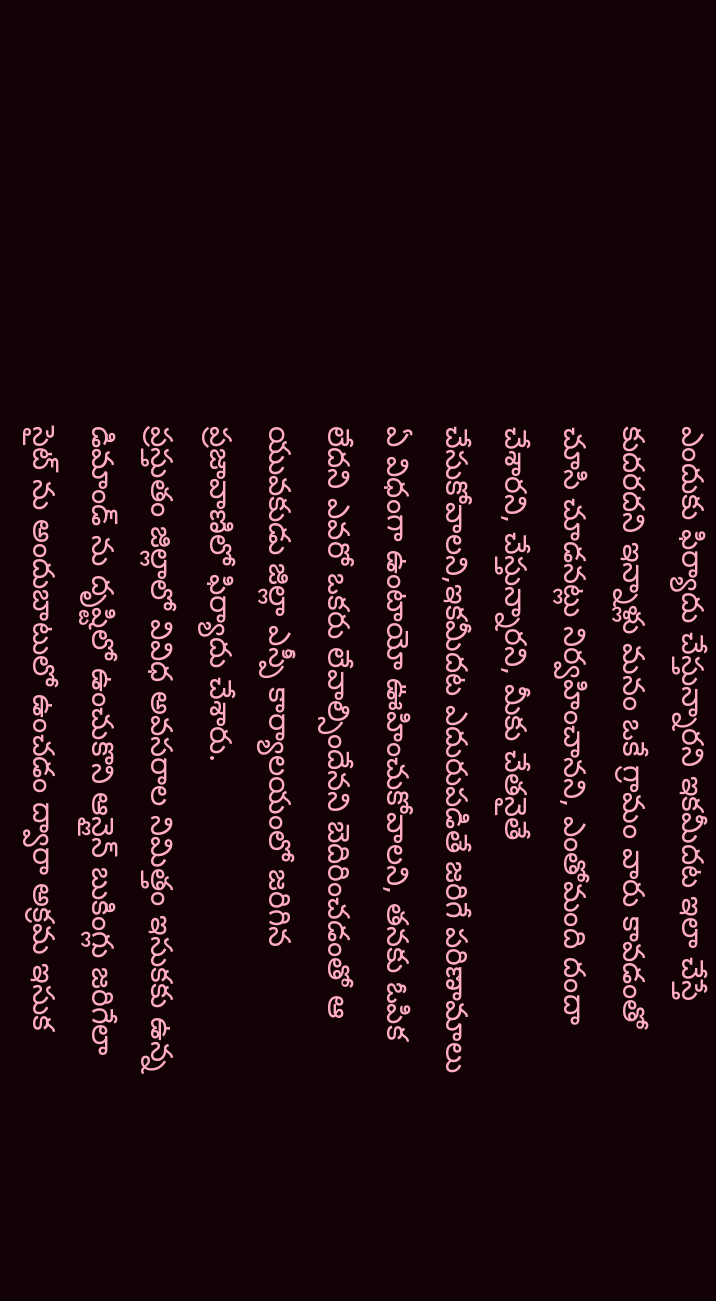ఎందుకు ఫిర్యాదు చేస్తున్నారని ఇకమీదట ఇలా చేస్తే కుదరదని ఇన్నాళ్లు మనం ఒకే గ్రామం వారు కావడంతో చూసి చూడనట్లు నిర్వహించానని, ఎంతోమంది దందా చేశారని, చేస్తున్నారని, మీకు చేతనైతే చేసుకోవాలని,ఇకమీదట ఎదురుపడితే జరిగే పరిణామాలు ఏ విధంగా ఉంటాయో ఊహించుకోవాలని, తనకు ఓపిక లేదని ఎవరో ఒకరు లేవాల్సిందేనని బెదిరించడంతో ఆ యువకుడు జిల్లా ఎస్పీ కార్యాలయంలో జరిగిన ప్రజావాణిలో ఫిర్యాదు చేశారు.
ప్రస్తుతం జిల్లాలో వివిధ అవసరాల నిమిత్తం ఇసుకకు ఉన్న డిమాండ్ ను దృష్టిలో ఉంచుకొని ఆన్లైన్ బుకింగ్లు జరిగేలా సైట్ ను అందుబాటులో ఉంచడం ద్వారా అక్రమ ఇసుక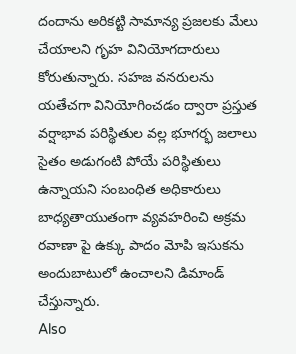దందాను అరికట్టి సామాన్య ప్రజలకు మేలు చేయాలని గృహ వినియోగదారులు కోరుతున్నారు. సహజ వనరులను యతేచగా వినియోగించడం ద్వారా ప్రస్తుత వర్షాభావ పరిస్థితుల వల్ల భూగర్భ జలాలు సైతం అడుగంటి పోయే పరిస్థితులు ఉన్నాయని సంబంధిత అధికారులు బాధ్యతాయుతంగా వ్యవహరించి అక్రమ రవాణా పై ఉక్కు పాదం మోపి ఇసుకను అందుబాటులో ఉంచాలని డిమాండ్ చేస్తున్నారు.
Also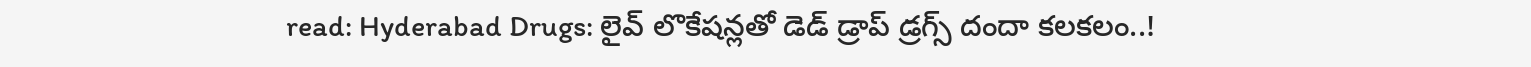read: Hyderabad Drugs: లైవ్ లొకేషన్లతో డెడ్ డ్రాప్ డ్రగ్స్ దందా కలకలం..!